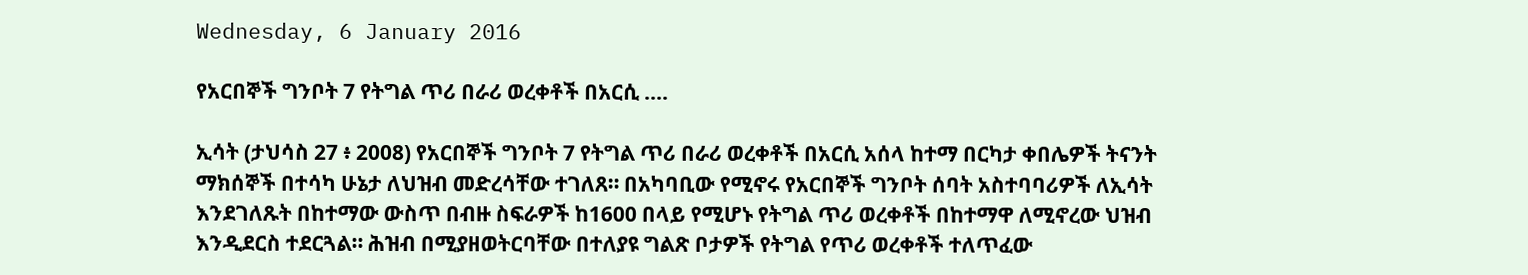Wednesday, 6 January 2016

የአርበኞች ግንቦት 7 የትግል ጥሪ በራሪ ወረቀቶች በአርሲ ....

ኢሳት (ታህሳስ 27 ፥ 2008) የአርበኞች ግንቦት 7 የትግል ጥሪ በራሪ ወረቀቶች በአርሲ አሰላ ከተማ በርካታ ቀበሌዎች ትናንት ማክሰኞች በተሳካ ሁኔታ ለህዝብ መድረሳቸው ተገለጸ። በአካባቢው የሚኖሩ የአርበኞች ግንቦት ሰባት አስተባባሪዎች ለኢሳት እንደገለጹት በከተማው ውስጥ በብዙ ስፍራዎች ከ1600 በላይ የሚሆኑ የትግል ጥሪ ወረቀቶች በከተማዋ ለሚኖረው ህዝብ እንዲደርስ ተደርጓል። ሕዝብ በሚያዘወትርባቸው በተለያዩ ግልጽ ቦታዎች የትግል የጥሪ ወረቀቶች ተለጥፈው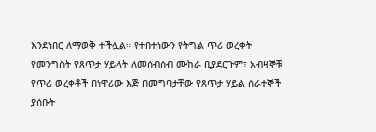እንደነበር ለማወቅ ተችሏል። የተበተነውን የትግል ጥሪ ወረቀት የመንግስት የጸጥታ ሃይላት ለመሰብሰብ ሙከራ ቢያደርጉም፣ አብዛኞቹ የጥሪ ወረቀቶች በነዋሪው እጅ በመግባታቸው የጸጥታ ሃይል ሰራተኞች ያሰቡት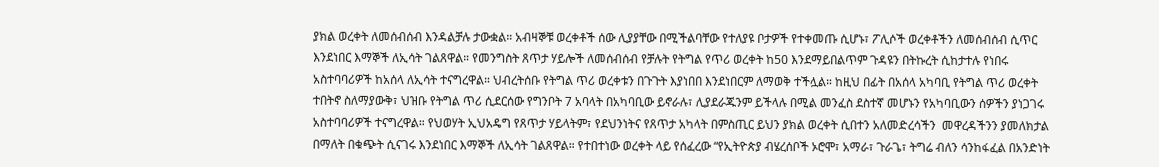ያክል ወረቀት ለመሰብሰብ እንዳልቻሉ ታውቋል። አብዛኞቹ ወረቀቶች ሰው ሊያያቸው በሚችልባቸው የተለያዩ ቦታዎች የተቀመጡ ሲሆኑ፣ ፖሊሶች ወረቀቶችን ለመሰብሰብ ሲጥር እንደነበር እማኞች ለኢሳት ገልጸዋል። የመንግስት ጸጥታ ሃይሎች ለመሰብሰብ የቻሉት የትግል የጥሪ ወረቀት ከ50 እንደማይበልጥም ጉዳዩን በትኩረት ሲከታተሉ የነበሩ አስተባባሪዎች ከአሰላ ለኢሳት ተናግረዋል። ህብረትሰቡ የትግል ጥሪ ወረቀቱን በጉጉት እያነበበ እንደነበርም ለማወቅ ተችሏል። ከዚህ በፊት በአሰላ አካባቢ የትግል ጥሪ ወረቀት ተበትኖ ስለማያውቅ፣ ህዝቡ የትግል ጥሪ ሲደርሰው የግንቦት 7 አባላት በአካባቢው ይኖራሉ፣ ሊያደራጁንም ይችላሉ በሚል መንፈስ ደስተኛ መሆኑን የአካባቢውን ሰዎችን ያነጋገሩ አስተባባሪዎች ተናግረዋል። የህወሃት ኢህአዴግ የጸጥታ ሃይላትም፣ የደህንነትና የጸጥታ አካላት በምስጢር ይህን ያክል ወረቀት ሲበተን አለመድረሳችን  መዋረዳችንን ያመለክታል በማለት በቁጭት ሲናገሩ እንደነበር እማኞች ለኢሳት ገልጸዋል። የተበተነው ወረቀት ላይ የሰፈረው “የኢትዮጵያ ብሄረሰቦች ኦሮሞ፣ አማራ፣ ጉራጌ፣ ትግሬ ብለን ሳንከፋፈል በአንድነት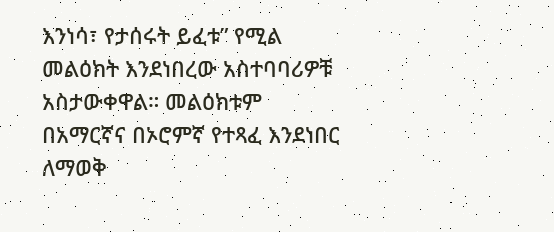እንነሳ፣ የታሰሩት ይፈቱ” የሚል መልዕክት እንደነበረው አስተባባሪዎቹ አስታውቀዋል። መልዕክቱም በአማርኛና በኦሮምኛ የተጻፈ እንደነበር ለማወቅ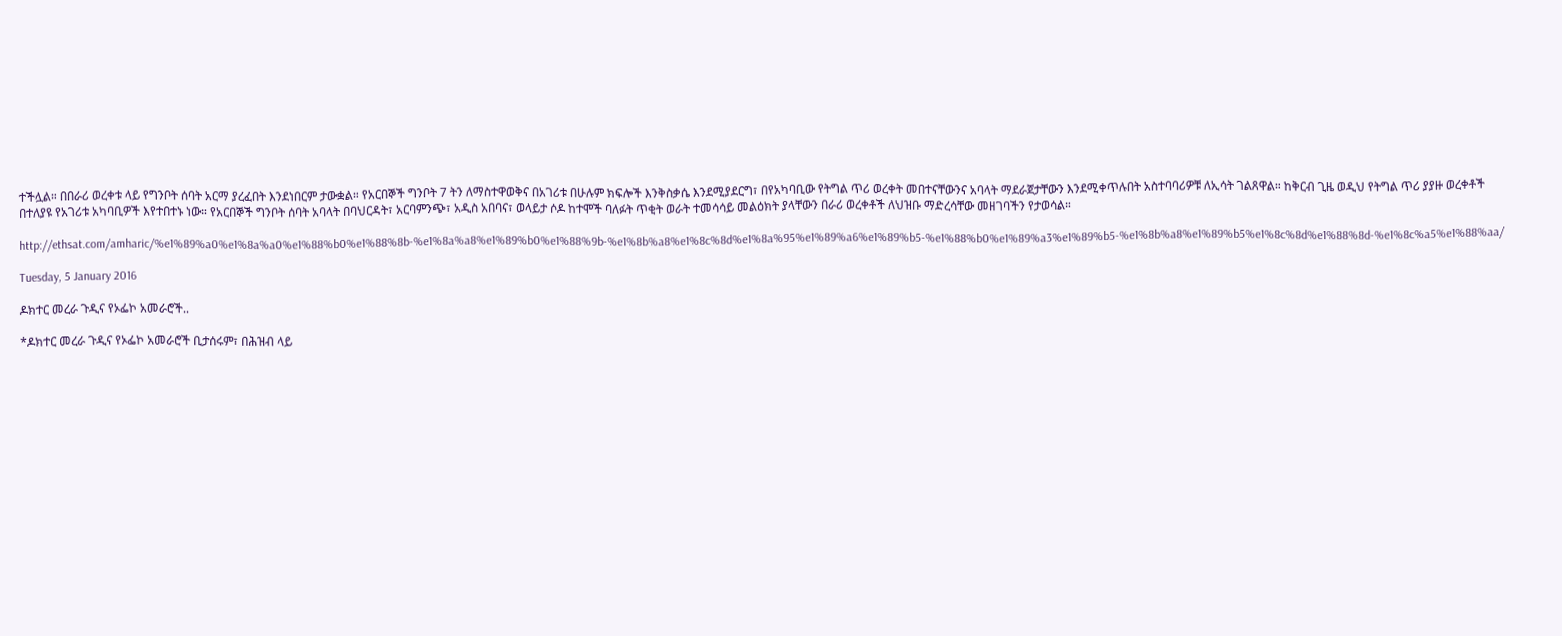ተችሏል። በበራሪ ወረቀቱ ላይ የግንቦት ሰባት አርማ ያረፈበት እንደነበርም ታውቋል። የአርበኞች ግንቦት 7 ትን ለማስተዋወቅና በአገሪቱ በሁሉም ክፍሎች እንቅስቃሴ እንደሚያደርግ፣ በየአካባቢው የትግል ጥሪ ወረቀት መበተናቸውንና አባላት ማደራጀታቸውን እንደሚቀጥሉበት አስተባባሪዎቹ ለኢሳት ገልጸዋል። ከቅርብ ጊዜ ወዲህ የትግል ጥሪ ያያዙ ወረቀቶች በተለያዩ የአገሪቱ አካባቢዎች እየተበተኑ ነው። የአርበኞች ግንቦት ሰባት አባላት በባህርዳት፣ አርባምንጭ፣ አዲስ አበባና፣ ወላይታ ሶዶ ከተሞች ባለፉት ጥቂት ወራት ተመሳሳይ መልዕክት ያላቸውን በራሪ ወረቀቶች ለህዝቡ ማድረሳቸው መዘገባችን የታወሳል።

http://ethsat.com/amharic/%e1%89%a0%e1%8a%a0%e1%88%b0%e1%88%8b-%e1%8a%a8%e1%89%b0%e1%88%9b-%e1%8b%a8%e1%8c%8d%e1%8a%95%e1%89%a6%e1%89%b5-%e1%88%b0%e1%89%a3%e1%89%b5-%e1%8b%a8%e1%89%b5%e1%8c%8d%e1%88%8d-%e1%8c%a5%e1%88%aa/

Tuesday, 5 January 2016

ዶክተር መረራ ጉዲና የኦፌኮ አመራሮች..

*ዶክተር መረራ ጉዲና የኦፌኮ አመራሮች ቢታሰሩም፣ በሕዝብ ላይ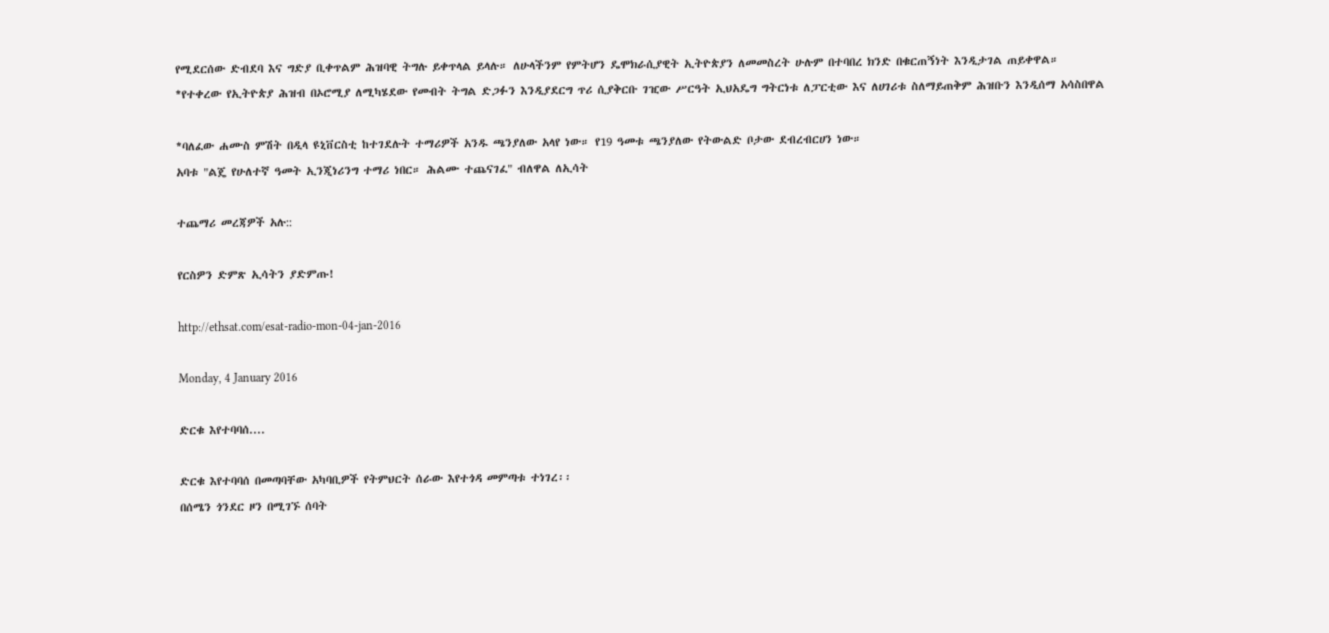የሚደርሰው ድብደባ እና ግድያ ቢቀጥልም ሕዝባዊ ትግሉ ይቀጥላል ይላሉ። ለሁላችንም የምትሆን ዴሞክራሲያዊት ኢትዮጵያን ለመመስረት ሁሉም በተባበረ ክንድ በቁርጠኝነት እንዲታገል ጠይቀዋል።
*የተቀረው የኢትዮጵያ ሕዝብ በኦሮሚያ ለሚካሄደው የመብት ትግል ድጋፉን እንዲያደርግ ጥሪ ሲያቅርቡ ገዢው ሥርዓት ኢህአዴግ ግትርነቱ ለፓርቲው እና ለሀገሪቱ ስለማይጠቅም ሕዝቡን እንዲሰማ አሳስበዋል

*ባለፈው ሐሙስ ምሽት በዲላ ዩኒቨርስቲ ከተገደሉት ተማሪዎች አንዱ ጫንያለው አላየ ነው። የ19 ዓመቱ ጫንያለው የትውልድ ቦታው ደብረብርሀን ነው።
አባቱ "ልጄ የሁለተኛ ዓመት ኢንጂነሪንግ ተማሪ ነበር። ሕልሙ ተጨናገፈ" ብለዋል ለኢሳት

ተጨማሪ መረጃዎች አሉ::

የርስዎን ድምጽ ኢሳትን ያድምጡ!

http://ethsat.com/esat-radio-mon-04-jan-2016

Monday, 4 January 2016

ድርቁ እየተባባሰ....

ድርቁ እየተባባሰ በመጣባቸው አካባቢዎች የትምህርት ሰራው እየተጎዳ መምጣቱ ተነገረ፡፡
በሰሜን ጎንደር ዞን በሚገኙ ሰባት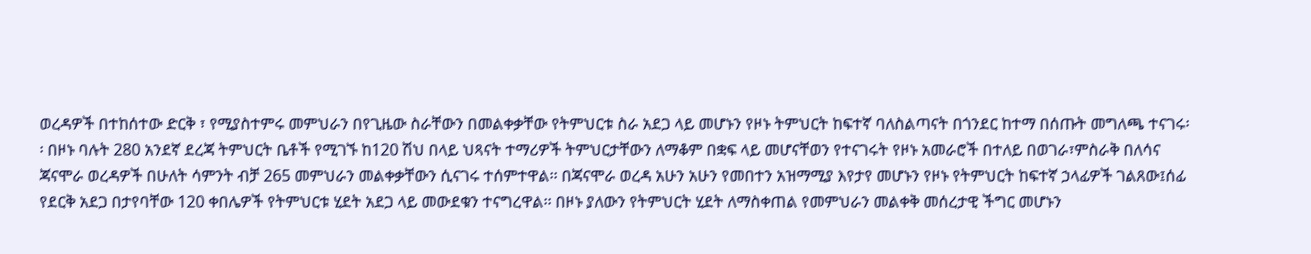ወረዳዎች በተከሰተው ድርቅ ፣ የሚያስተምሩ መምህራን በየጊዜው ስራቸውን በመልቀቃቸው የትምህርቱ ስራ አደጋ ላይ መሆኑን የዞኑ ትምህርት ከፍተኛ ባለስልጣናት በጎንደር ከተማ በሰጡት መግለጫ ተናገሩ፡፡ በዞኑ ባሉት 280 አንደኛ ደረጃ ትምህርት ቤቶች የሚገኙ ከ120 ሽህ በላይ ህጻናት ተማሪዎች ትምህርታቸውን ለማቆም በቋፍ ላይ መሆናቸወን የተናገሩት የዞኑ አመራሮች በተለይ በወገራ፣ምስራቅ በለሳና ጃናሞራ ወረዳዎች በሁለት ሳምንት ብቻ 265 መምህራን መልቀቃቸውን ሲናገሩ ተሰምተዋል፡፡ በጃናሞራ ወረዳ አሁን አሁን የመበተን አዝማሚያ እየታየ መሆኑን የዞኑ የትምህርት ከፍተኛ ኃላፊዎች ገልጸው፤ሰፊ የደርቅ አደጋ በታየባቸው 120 ቀበሌዎች የትምህርቱ ሂደት አደጋ ላይ መውደቁን ተናግረዋል፡፡ በዞኑ ያለውን የትምህርት ሂደት ለማስቀጠል የመምህራን መልቀቅ መሰረታዊ ችግር መሆኑን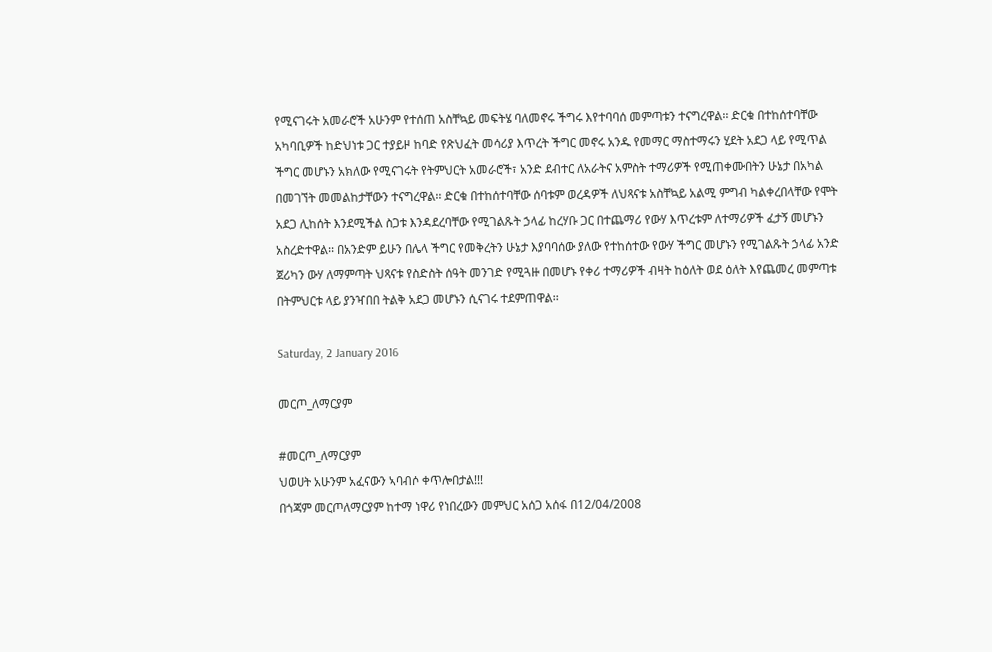የሚናገሩት አመራሮች አሁንም የተሰጠ አስቸኳይ መፍትሄ ባለመኖሩ ችግሩ እየተባባሰ መምጣቱን ተናግረዋል፡፡ ድርቁ በተከሰተባቸው አካባቢዎች ከድህነቱ ጋር ተያይዞ ከባድ የጽህፈት መሳሪያ እጥረት ችግር መኖሩ አንዱ የመማር ማስተማሩን ሂደት አደጋ ላይ የሚጥል ችግር መሆኑን አክለው የሚናገሩት የትምህርት አመራሮች፣ አንድ ደብተር ለአራትና አምስት ተማሪዎች የሚጠቀሙበትን ሁኔታ በአካል በመገኘት መመልከታቸውን ተናግረዋል፡፡ ድርቁ በተከሰተባቸው ሰባቱም ወረዳዎች ለህጻናቱ አስቸኳይ አልሚ ምግብ ካልቀረበላቸው የሞት አደጋ ሊከሰት እንደሚችል ስጋቱ እንዳደረባቸው የሚገልጹት ኃላፊ ከረሃቡ ጋር በተጨማሪ የውሃ እጥረቱም ለተማሪዎች ፈታኝ መሆኑን አስረድተዋል፡፡ በአንድም ይሁን በሌላ ችግር የመቅረትን ሁኔታ እያባባሰው ያለው የተከሰተው የውሃ ችግር መሆኑን የሚገልጹት ኃላፊ አንድ ጀሪካን ውሃ ለማምጣት ህጻናቱ የስድስት ሰዓት መንገድ የሚጓዙ በመሆኑ የቀሪ ተማሪዎች ብዛት ከዕለት ወደ ዕለት እየጨመረ መምጣቱ በትምህርቱ ላይ ያንዣበበ ትልቅ አደጋ መሆኑን ሲናገሩ ተደምጠዋል፡፡

Saturday, 2 January 2016

መርጦ_ለማርያም

#መርጦ_ለማርያም
ህወሀት አሁንም አፈናውን ኣባብሶ ቀጥሎበታል!!!
በጎጃም መርጦለማርያም ከተማ ነዋሪ የነበረውን መምህር አሰጋ አሰፋ በ12/04/2008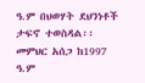ዓ.ም በህወሃት ደህንነቶች ታፍኖ ተወስዳል፡፡ መምህር አሰጋ ከ1997 ዓ.ም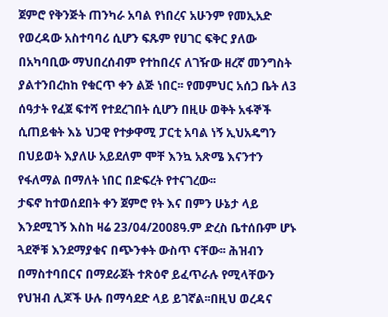ጀምሮ የቅንጅት ጠንካራ አባል የነበረና አሁንም የመኢአድ የወረዳው አስተባባሪ ሲሆን ፍጹም የሀገር ፍቅር ያለው በአካባቢው ማህበረሰብም የተከበረና ለገዥው ዘረኛ መንግስት ያልተንበረከከ የቁርጥ ቀን ልጅ ነበር፡፡ የመምህር አሰጋ ቤት ለ3 ሰዓታት የፈጀ ፍተሻ የተደረገበት ሲሆን በዚሁ ወቅት አፋኞች ሲጠይቁት እኔ ህጋዊ የተቃዋሚ ፓርቲ አባል ነኝ ኢህአዴግን በህይወት እያለሁ አይደለም ሞቸ እንኳ አጽሜ እናንተን የፋለማል በማለት ነበር በድፍረት የተናገረው፡፡
ታፍኖ ከተወሰደበት ቀን ጀምሮ የት እና በምን ሁኔታ ላይ እንደሚገኝ እስከ ዛሬ 23/04/2008ዓ.ም ድረስ ቤተሰቡም ሆኑ ጓደኞቹ እንደማያቁና በጭንቀት ውስጥ ናቸው፡፡ ሕዝብን በማስተባበርና በማደራጀት ተጽዕኖ ይፈጥራሉ የሚላቸውን የህዝብ ሊጆች ሁሉ በማሳደድ ላይ ይገኛል፡፡በዚህ ወረዳና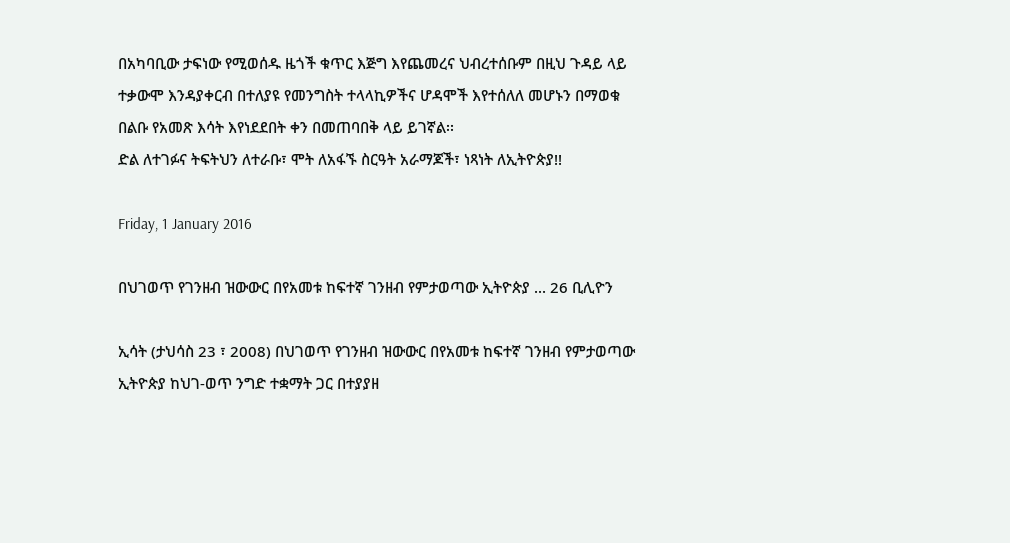በአካባቢው ታፍነው የሚወሰዱ ዜጎች ቁጥር እጅግ እየጨመረና ህብረተሰቡም በዚህ ጉዳይ ላይ ተቃውሞ እንዳያቀርብ በተለያዩ የመንግስት ተላላኪዎችና ሆዳሞች እየተሰለለ መሆኑን በማወቁ በልቡ የአመጽ እሳት እየነደደበት ቀን በመጠባበቅ ላይ ይገኛል፡፡
ድል ለተገፉና ትፍትህን ለተራቡ፣ ሞት ለአፋኙ ስርዓት አራማጆች፣ ነጻነት ለኢትዮጵያ!!

Friday, 1 January 2016

በህገወጥ የገንዘብ ዝውውር በየአመቱ ከፍተኛ ገንዘብ የምታወጣው ኢትዮጵያ ... 26 ቢሊዮን

ኢሳት (ታህሳስ 23 ፣ 2008) በህገወጥ የገንዘብ ዝውውር በየአመቱ ከፍተኛ ገንዘብ የምታወጣው ኢትዮጵያ ከህገ-ወጥ ንግድ ተቋማት ጋር በተያያዘ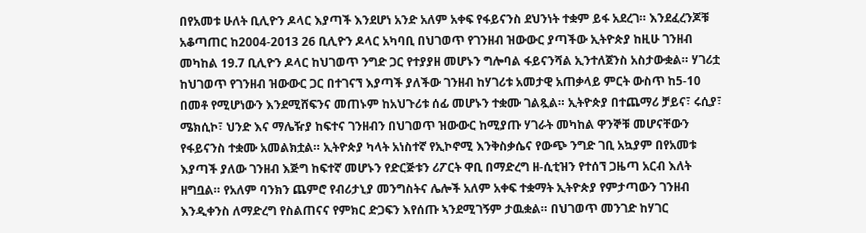በየአመቱ ሁለት ቢሊዮን ዶላር እያጣች እንደሆነ አንድ አለም አቀፍ የፋይናንስ ደህንነት ተቋም ይፋ አደረገ። እንደፈረንጆቹ አቆጣጠር ከ2004-2013 26 ቢሊዮን ዶላር አካባቢ በህገወጥ የገንዘብ ዝውውር ያጣችው ኢትዮጵያ ከዚሁ ገንዘብ መካከል 19.7 ቢሊዮን ዶላር ከህገወጥ ንግድ ጋር የተያያዘ መሆኑን ግሎባል ፋይናንሻል ኢንተለጀንስ አስታውቋል። ሃገሪቷ ከህገወጥ የገንዘብ ዝውውር ጋር በተገናኘ እያጣች ያለችው ገንዘብ ከሃገሪቱ አመታዊ አጠቃላይ ምርት ውስጥ ከ5-10 በመቶ የሚሆነውን እንደሚሸፍንና መጠኑም ከአህጉሪቱ ሰፊ መሆኑን ተቋሙ ገልጿል። ኢትዮጵያ በተጨማሪ ቻይና፣ ሩሲያ፣ ሜክሲኮ፣ ህንድ እና ማሌዥያ ከፍተና ገንዘብን በህገወጥ ዝውውር ከሚያጡ ሃገራት መካከል ዋንኞቹ መሆናቸውን የፋይናንስ ተቋሙ አመልክቷል። ኢትዮጵያ ካላት አነስተኛ የኢኮኖሚ እንቅስቃሴና የውጭ ንግድ ገቢ አኳያም በየአመቱ እያጣች ያለው ገንዘብ እጅግ ከፍተኛ መሆኑን የድርጅቱን ሪፖርት ዋቢ በማድረግ ዘ-ሲቲዝን የተሰኘ ጋዜጣ አርብ እለት ዘግቧል። የአለም ባንክን ጨምሮ የብሪታኒያ መንግስትና ሌሎች አለም አቀፍ ተቋማት ኢትዮጵያ የምታጣውን ገንዘብ እንዲቀንስ ለማድረግ የስልጠናና የምክር ድጋፍን እየሰጡ ኣንደሚገኝም ታዉቋል። በህገወጥ መንገድ ከሃገር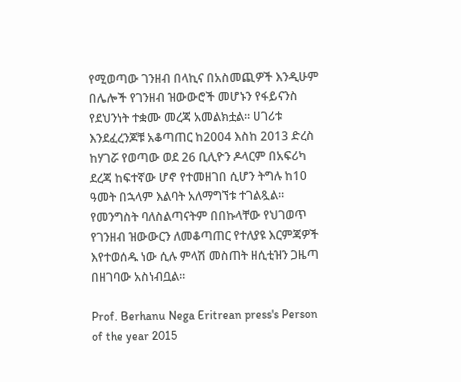የሚወጣው ገንዘብ በላኪና በአስመጪዎች እንዲሁም በሌሎች የገንዘብ ዝውውሮች መሆኑን የፋይናንስ የደህንነት ተቋሙ መረጃ አመልክቷል። ሀገሪቱ እንደፈረንጆቹ አቆጣጠር ከ2004 እስከ 2013 ድረስ ከሃገሯ የወጣው ወደ 26 ቢሊዮን ዶላርም በአፍሪካ ደረጃ ከፍተኛው ሆኖ የተመዘገበ ሲሆን ትግሉ ከ10 ዓመት በኋላም እልባት አለማግኘቱ ተገልጿል። የመንግስት ባለስልጣናትም በበኩላቸው የህገወጥ የገንዘብ ዝውውርን ለመቆጣጠር የተለያዩ እርምጃዎች እየተወሰዱ ነው ሲሉ ምላሽ መስጠት ዘሲቲዝን ጋዜጣ በዘገባው አስነብቧል።

Prof. Berhanu Nega Eritrean press's Person of the year 2015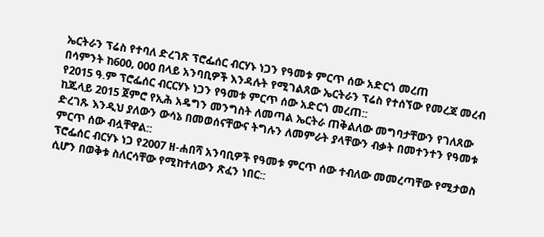ኤርትራን ፕሬስ የተባለ ድረገጽ ፕሮፌሰር ብርሃኑ ነጋን የዓመቱ ምርጥ ሰው አድርጎ መረጠ
በሳምንት ከ600, 000 በላይ አንባቢዎች እንዳሉት የሚገልጸው ኤርትራን ፕሬስ የተሰኘው የመረጃ መረብ የ2015 ዓ.ም ፕሮፌሰር ብርርሃኑ ነጋን የዓመቱ ምርጥ ሰው አድርጎ መረጠ::
ከጁላይ 2015 ጀምሮ የኢሕ አዴግን መንግስት ለመጣል ኤርትራ ጠቅልለው መግባታቸውን የገለጸው ድረገጹ እንዲህ ያለውን ውሳኔ በመወሰናቸውና ትግሉን ለመምራት ያላቸውን ብቃት በመተንተን የዓመቱ ምርጥ ሰው ብሏቸዋል::
ፕሮፌሰር ብርሃኑ ነጋ የ2007 ዘ-ሐበሻ አንባቢዎች የዓመቱ ምርጥ ሰው ተብለው መመረጣቸው የሚታወስ ሲሆን በወቅቱ ስለርሳቸው የሚከተለውን ጽፈን ነበር::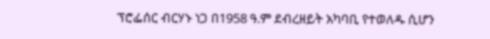ፕሮፌሰር ብርሃኑ ነጋ በ1958 ዓ.ም ደብረዘይት አካባቢ የተወለዱ ሲሆን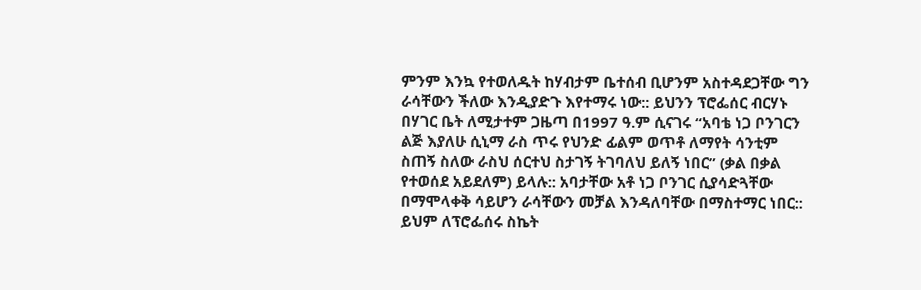ምንም እንኳ የተወለዱት ከሃብታም ቤተሰብ ቢሆንም አስተዳደጋቸው ግን ራሳቸውን ችለው እንዲያድጉ እየተማሩ ነው:: ይህንን ፕሮፌሰር ብርሃኑ በሃገር ቤት ለሚታተም ጋዜጣ በ1997 ዓ.ም ሲናገሩ “አባቴ ነጋ ቦንገርን ልጅ እያለሁ ሲኒማ ራስ ጥሩ የህንድ ፊልም ወጥቶ ለማየት ሳንቲም ስጠኝ ስለው ራስህ ሰርተህ ስታገኝ ትገባለህ ይለኝ ነበር” (ቃል በቃል የተወሰደ አይደለም) ይላሉ:: አባታቸው አቶ ነጋ ቦንገር ሲያሳድጓቸው በማሞላቀቅ ሳይሆን ራሳቸውን መቻል እንዳለባቸው በማስተማር ነበር:: ይህም ለፕሮፌሰሩ ስኬት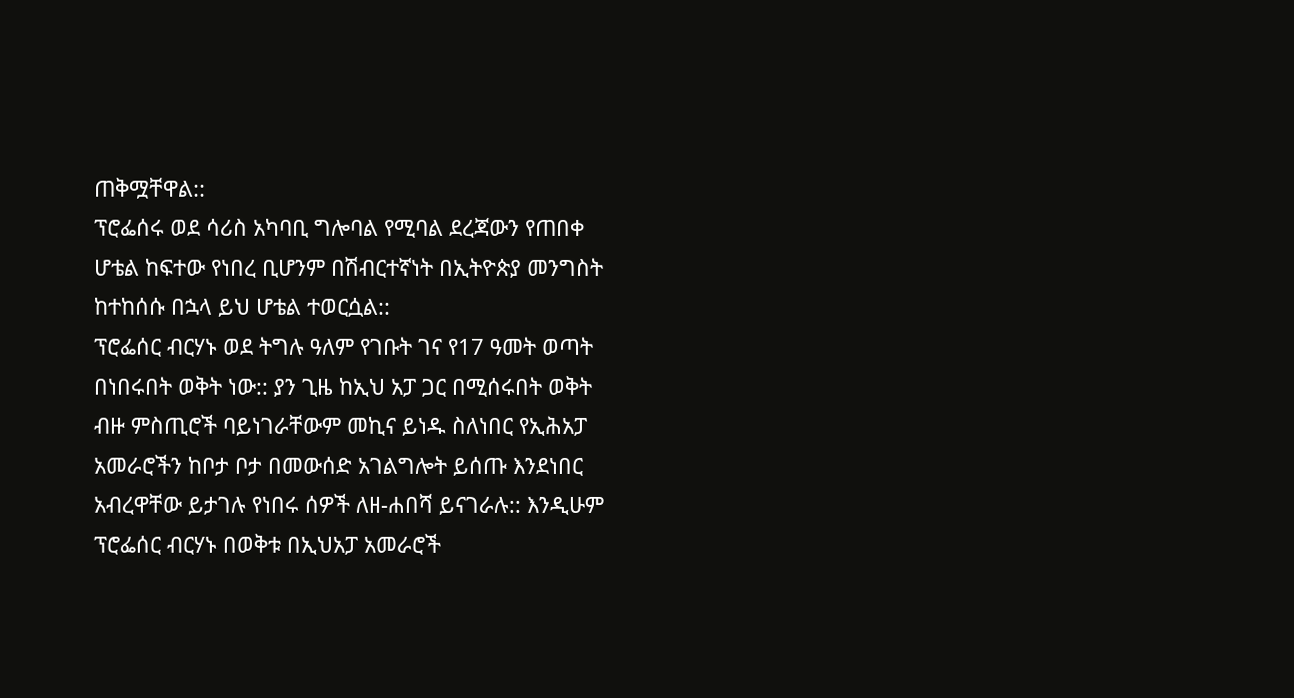ጠቅሟቸዋል::
ፕሮፌሰሩ ወደ ሳሪስ አካባቢ ግሎባል የሚባል ደረጃውን የጠበቀ ሆቴል ከፍተው የነበረ ቢሆንም በሽብርተኛነት በኢትዮጵያ መንግስት ከተከሰሱ በኋላ ይህ ሆቴል ተወርሷል::
ፕሮፌሰር ብርሃኑ ወደ ትግሉ ዓለም የገቡት ገና የ17 ዓመት ወጣት በነበሩበት ወቅት ነው:: ያን ጊዜ ከኢህ አፓ ጋር በሚሰሩበት ወቅት ብዙ ምስጢሮች ባይነገራቸውም መኪና ይነዱ ስለነበር የኢሕአፓ አመራሮችን ከቦታ ቦታ በመውሰድ አገልግሎት ይሰጡ እንደነበር አብረዋቸው ይታገሉ የነበሩ ሰዎች ለዘ-ሐበሻ ይናገራሉ:: እንዲሁም ፕሮፌሰር ብርሃኑ በወቅቱ በኢህአፓ አመራሮች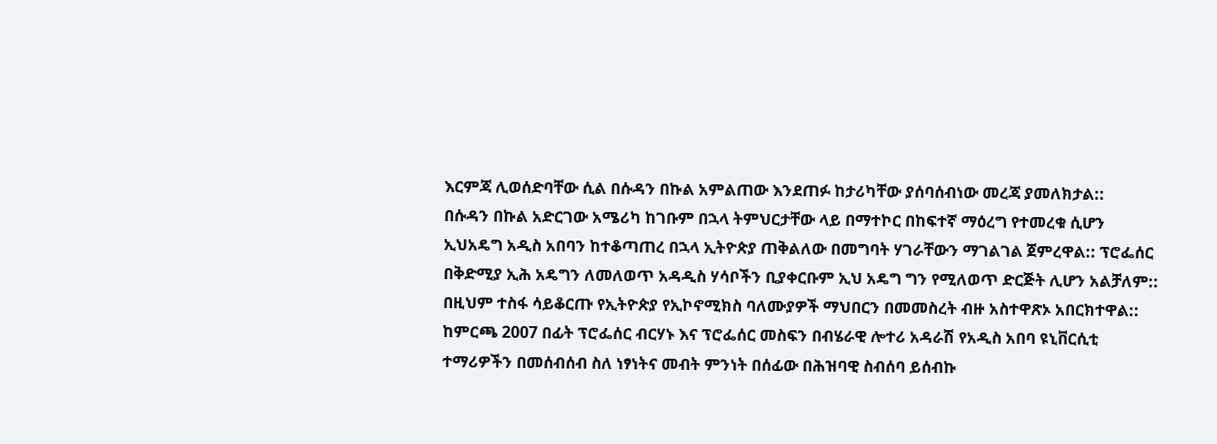እርምጃ ሊወሰድባቸው ሲል በሱዳን በኩል አምልጠው እንደጠፉ ከታሪካቸው ያሰባሰብነው መረጃ ያመለክታል::
በሱዳን በኩል አድርገው አሜሪካ ከገቡም በኋላ ትምህርታቸው ላይ በማተኮር በከፍተኛ ማዕረግ የተመረቁ ሲሆን ኢህአዴግ አዲስ አበባን ከተቆጣጠረ በኋላ ኢትዮጵያ ጠቅልለው በመግባት ሃገራቸውን ማገልገል ጀምረዋል:: ፕሮፌሰር በቅድሚያ ኢሕ አዴግን ለመለወጥ አዳዲስ ሃሳቦችን ቢያቀርቡም ኢህ አዴግ ግን የሚለወጥ ድርጅት ሊሆን አልቻለም:: በዚህም ተስፋ ሳይቆርጡ የኢትዮጵያ የኢኮኖሚክስ ባለሙያዎች ማህበርን በመመስረት ብዙ አስተዋጽኦ አበርክተዋል::
ከምርጫ 2007 በፊት ፕሮፌሰር ብርሃኑ እና ፕሮፌሰር መስፍን በብሄራዊ ሎተሪ አዳራሽ የአዲስ አበባ ዩኒቨርሲቲ ተማሪዎችን በመሰብሰብ ስለ ነፃነትና መብት ምንነት በሰፊው በሕዝባዊ ስብሰባ ይሰብኩ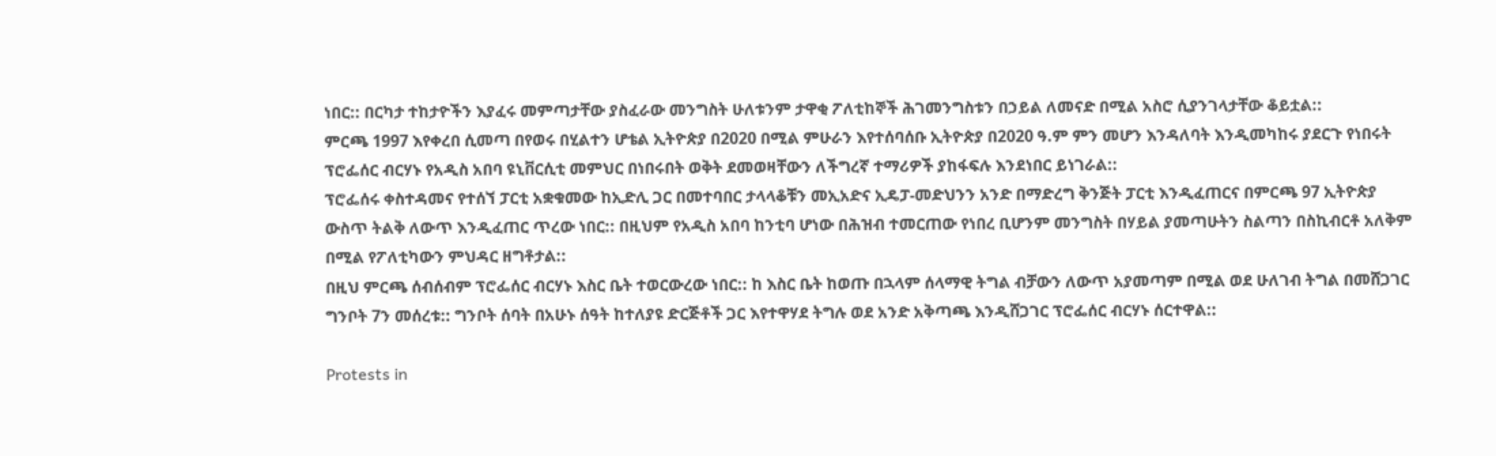ነበር:: በርካታ ተከታዮችን እያፈሩ መምጣታቸው ያስፈራው መንግስት ሁለቱንም ታዋቂ ፖለቲከኞች ሕገመንግስቱን በኃይል ለመናድ በሚል አስሮ ሲያንገላታቸው ቆይቷል::
ምርጫ 1997 እየቀረበ ሲመጣ በየወሩ በሂልተን ሆቴል ኢትዮጵያ በ2020 በሚል ምሁራን እየተሰባሰቡ ኢትዮጵያ በ2020 ዓ.ም ምን መሆን እንዳለባት እንዲመካከሩ ያደርጉ የነበሩት ፕሮፌሰር ብርሃኑ የአዲስ አበባ ዩኒቨርሲቲ መምህር በነበሩበት ወቅት ደመወዛቸውን ለችግረኛ ተማሪዎች ያከፋፍሉ እንደነበር ይነገራል::
ፕሮፌሰሩ ቀስተዳመና የተሰኘ ፓርቲ አቋቁመው ከኢድሊ ጋር በመተባበር ታላላቆቹን መኢአድና ኢዴፓ-መድህንን አንድ በማድረግ ቅንጅት ፓርቲ እንዲፈጠርና በምርጫ 97 ኢትዮጵያ ውስጥ ትልቅ ለውጥ እንዲፈጠር ጥረው ነበር:: በዚህም የአዲስ አበባ ከንቲባ ሆነው በሕዝብ ተመርጠው የነበረ ቢሆንም መንግስት በሃይል ያመጣሁትን ስልጣን በስኪብርቶ አለቅም በሚል የፖለቲካውን ምህዳር ዘግቶታል::
በዚህ ምርጫ ሰብሰብም ፕሮፌሰር ብርሃኑ እስር ቤት ተወርውረው ነበር:: ከ እስር ቤት ከወጡ በኋላም ሰላማዊ ትግል ብቻውን ለውጥ አያመጣም በሚል ወደ ሁለገብ ትግል በመሸጋገር ግንቦት 7ን መሰረቱ:: ግንቦት ሰባት በአሁኑ ሰዓት ከተለያዩ ድርጅቶች ጋር እየተዋሃደ ትግሉ ወደ አንድ አቅጣጫ እንዲሸጋገር ፕሮፌሰር ብርሃኑ ሰርተዋል::

Protests in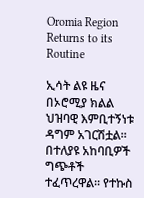Oromia Region Returns to its Routine

ኢሳት ልዩ ዜና
በኦሮሚያ ክልል ህዝባዊ እምቢተኝነቱ ዳግም አገርሽቷል። በተለያዩ አከባቢዎች ግጭቶች ተፈጥረዋል። የተኩስ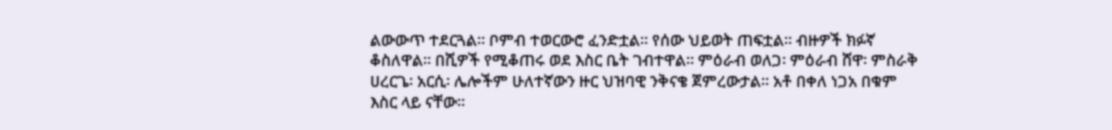ልውውጥ ተደርጓል። ቦምብ ተወርውሮ ፈንድቷል። የሰው ህይወት ጠፍቷል። ብዙዎች ክፉኛ ቆስለዋል። በሺዎች የሚቆጠሩ ወደ እስር ቤት ገብተዋል። ምዕራብ ወለጋ፡ ምዕራብ ሸዋ፡ ምስራቅ ሀረርጌ፡ አርሲ፡ ሌሎችም ሁለተኛውን ዙር ህዝባዊ ንቅናቄ ጀምረውታል። አቶ በቀለ ነጋአ በቁም እስር ላይ ናቸው።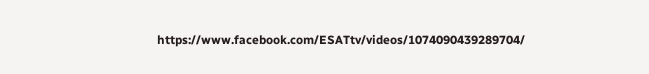https://www.facebook.com/ESATtv/videos/1074090439289704/